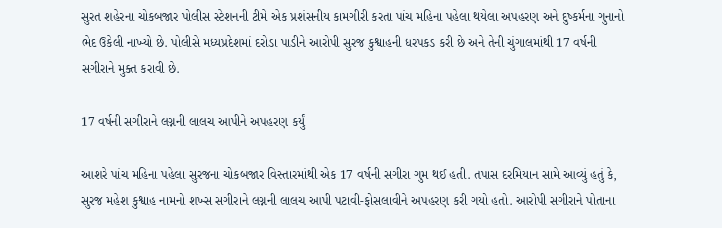સુરત શહેરના ચોકબજાર પોલીસ સ્ટેશનની ટીમે એક પ્રશંસનીય કામગીરી કરતા પાંચ મહિના પહેલા થયેલા અપહરણ અને દુષ્કર્મના ગુનાનો ભેદ ઉકેલી નાખ્યો છે. પોલીસે મધ્યપ્રદેશમાં દરોડા પાડીને આરોપી સુરજ કુશ્વાહની ધરપકડ કરી છે અને તેની ચુંગાલમાંથી 17 વર્ષની સગીરાને મુક્ત કરાવી છે.

17 વર્ષની સગીરાને લગ્નની લાલચ આપીને અપહરણ કર્યું

આશરે પાંચ મહિના પહેલા સુરજના ચોકબજાર વિસ્તારમાંથી એક 17 વર્ષની સગીરા ગુમ થઈ હતી. તપાસ દરમિયાન સામે આવ્યું હતું કે, સુરજ મહેશ કુશ્વાહ નામનો શખ્સ સગીરાને લગ્નની લાલચ આપી પટાવી-ફોસલાવીને અપહરણ કરી ગયો હતો. આરોપી સગીરાને પોતાના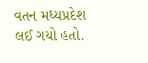વતન મધ્યપ્રદેશ લઈ ગયો હતો.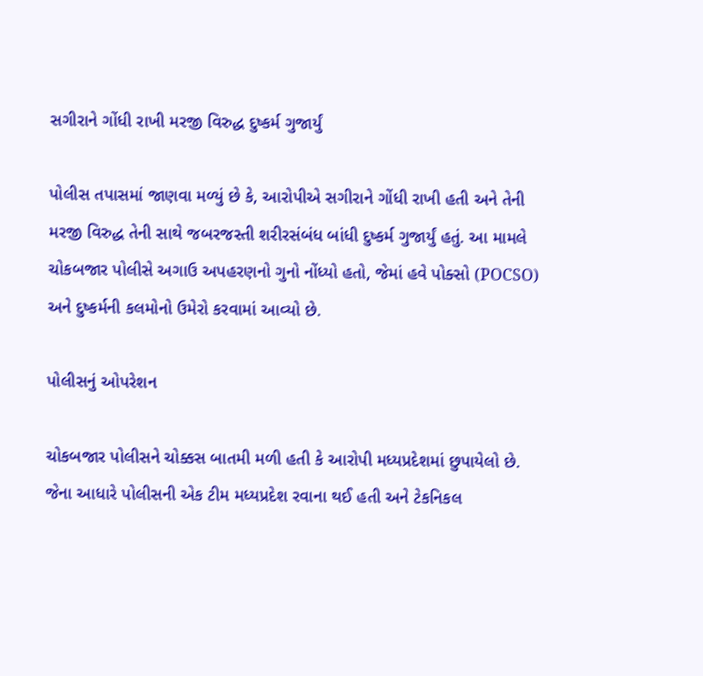સગીરાને ગોંધી રાખી મરજી વિરુદ્ધ દુષ્કર્મ ગુજાર્યું

પોલીસ તપાસમાં જાણવા મળ્યું છે કે, આરોપીએ સગીરાને ગોંધી રાખી હતી અને તેની મરજી વિરુદ્ધ તેની સાથે જબરજસ્તી શરીરસંબંધ બાંધી દુષ્કર્મ ગુજાર્યું હતું. આ મામલે ચોકબજાર પોલીસે અગાઉ અપહરણનો ગુનો નોંધ્યો હતો, જેમાં હવે પોક્સો (POCSO) અને દુષ્કર્મની કલમોનો ઉમેરો કરવામાં આવ્યો છે.

પોલીસનું ઓપરેશન

ચોકબજાર પોલીસને ચોક્કસ બાતમી મળી હતી કે આરોપી મધ્યપ્રદેશમાં છુપાયેલો છે. જેના આધારે પોલીસની એક ટીમ મધ્યપ્રદેશ રવાના થઈ હતી અને ટેકનિકલ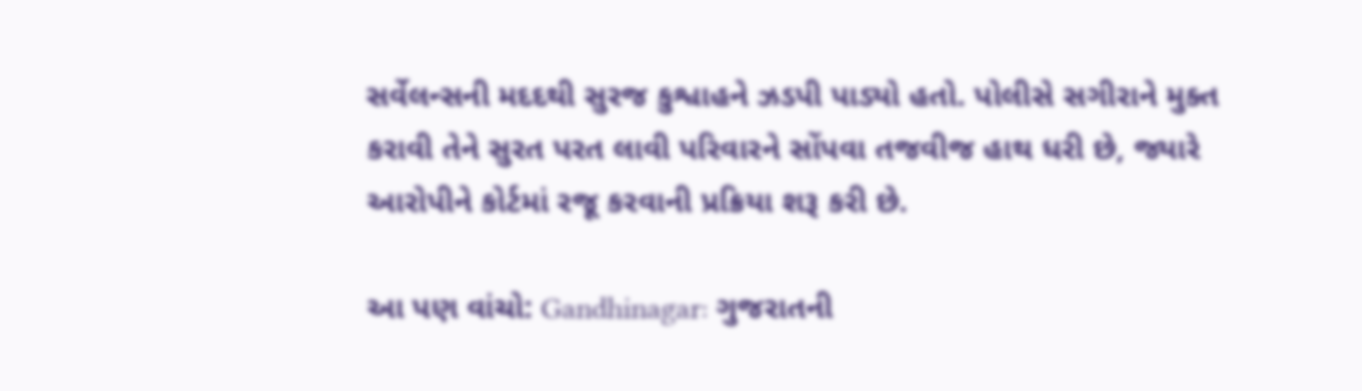સર્વેલન્સની મદદથી સુરજ કુશ્વાહને ઝડપી પાડ્યો હતો. પોલીસે સગીરાને મુક્ત કરાવી તેને સુરત પરત લાવી પરિવારને સોંપવા તજવીજ હાથ ધરી છે, જ્યારે આરોપીને કોર્ટમાં રજૂ કરવાની પ્રક્રિયા શરૂ કરી છે.

આ પણ વાંચો: Gandhinagar: ગુજરાતની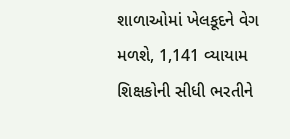શાળાઓમાં ખેલકૂદને વેગ મળશે, 1,141 વ્યાયામ શિક્ષકોની સીધી ભરતીને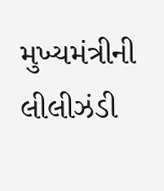મુખ્યમંત્રીની લીલીઝંડી